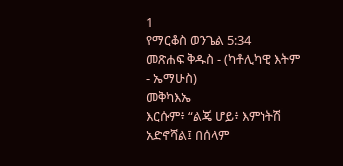1
የማርቆስ ወንጌል 5:34
መጽሐፍ ቅዱስ - (ካቶሊካዊ እትም - ኤማሁስ)
መቅካእኤ
እርሱም፥ “ልጄ ሆይ፥ እምነትሽ አድኖሻል፤ በሰላም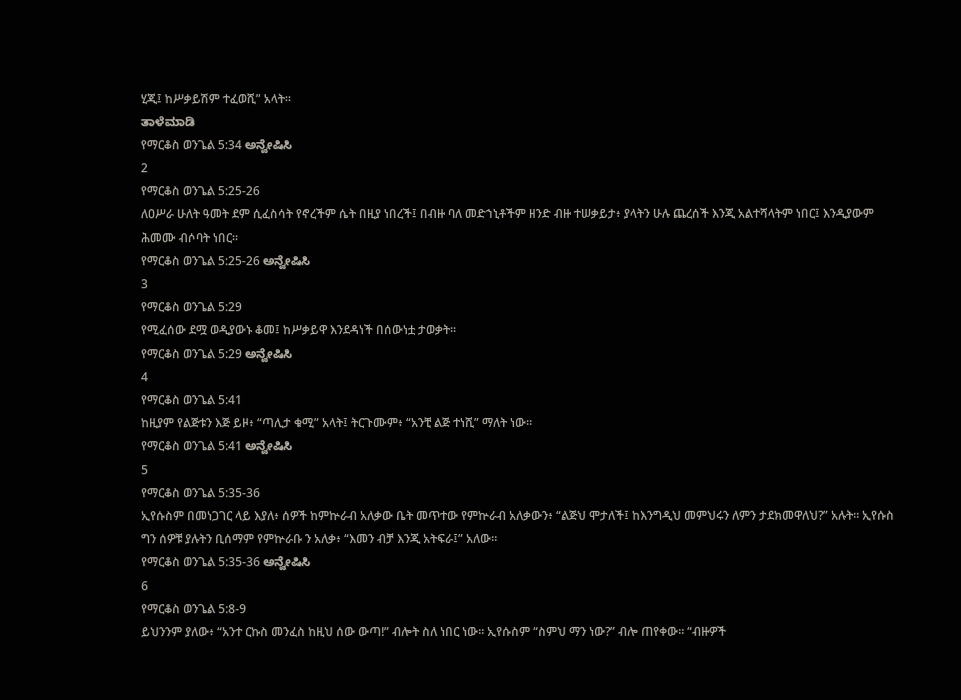ሂጂ፤ ከሥቃይሽም ተፈወሺ” አላት።
ತಾಳೆಮಾಡಿ
የማርቆስ ወንጌል 5:34 ಅನ್ವೇಷಿಸಿ
2
የማርቆስ ወንጌል 5:25-26
ለዐሥራ ሁለት ዓመት ደም ሲፈስሳት የኖረችም ሴት በዚያ ነበረች፤ በብዙ ባለ መድኀኒቶችም ዘንድ ብዙ ተሠቃይታ፥ ያላትን ሁሉ ጨረሰች እንጂ አልተሻላትም ነበር፤ እንዲያውም ሕመሙ ብሶባት ነበር።
የማርቆስ ወንጌል 5:25-26 ಅನ್ವೇಷಿಸಿ
3
የማርቆስ ወንጌል 5:29
የሚፈሰው ደሟ ወዲያውኑ ቆመ፤ ከሥቃይዋ እንደዳነች በሰውነቷ ታወቃት።
የማርቆስ ወንጌል 5:29 ಅನ್ವೇಷಿಸಿ
4
የማርቆስ ወንጌል 5:41
ከዚያም የልጅቱን እጅ ይዞ፥ “ጣሊታ ቁሚ” አላት፤ ትርጉሙም፥ “አንቺ ልጅ ተነሺ” ማለት ነው።
የማርቆስ ወንጌል 5:41 ಅನ್ವೇಷಿಸಿ
5
የማርቆስ ወንጌል 5:35-36
ኢየሱስም በመነጋገር ላይ እያለ፥ ሰዎች ከምኵራብ አለቃው ቤት መጥተው የምኵራብ አለቃውን፥ “ልጅህ ሞታለች፤ ከእንግዲህ መምህሩን ለምን ታደክመዋለህ?” አሉት። ኢየሱስ ግን ሰዎቹ ያሉትን ቢሰማም የምኵራቡ ን አለቃ፥ “እመን ብቻ እንጂ አትፍራ፤” አለው።
የማርቆስ ወንጌል 5:35-36 ಅನ್ವೇಷಿಸಿ
6
የማርቆስ ወንጌል 5:8-9
ይህንንም ያለው፥ “አንተ ርኩስ መንፈስ ከዚህ ሰው ውጣ!” ብሎት ስለ ነበር ነው። ኢየሱስም “ስምህ ማን ነው?” ብሎ ጠየቀው። “ብዙዎች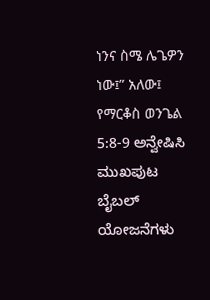ነንና ስሜ ሌጌዎን ነው፤” አለው፤
የማርቆስ ወንጌል 5:8-9 ಅನ್ವೇಷಿಸಿ
ಮುಖಪುಟ
ಬೈಬಲ್
ಯೋಜನೆಗಳು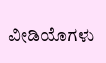ವೀಡಿಯೊಗಳು